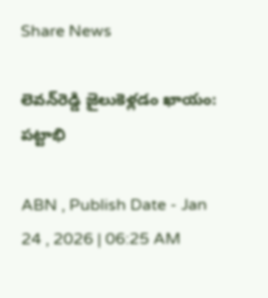Share News

లెవన్‌రెడ్డి జైలుకెళ్లడం ఖాయం: పట్టాభి

ABN , Publish Date - Jan 24 , 2026 | 06:25 AM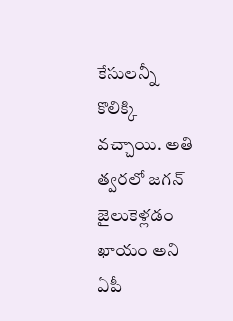కేసులన్నీ కొలిక్కి వచ్చాయి. అతి త్వరలో జగన్‌ జైలుకెళ్లడం ఖాయం అని ఏపీ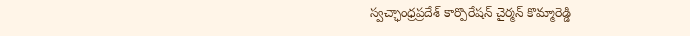స్వచ్ఛాంధ్రప్రదేశ్‌ కార్పొరేషన్‌ చైర్మన్‌ కొమ్మారెడ్డి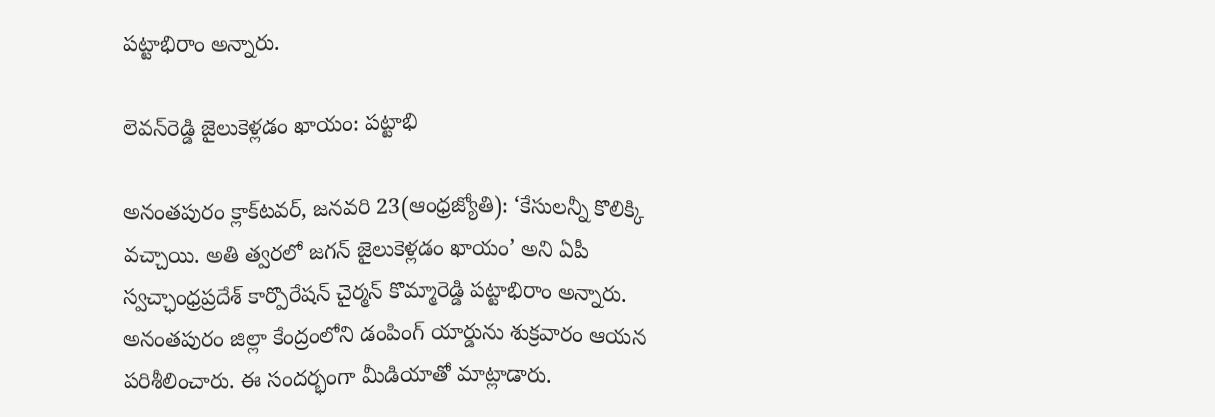పట్టాభిరాం అన్నారు.

లెవన్‌రెడ్డి జైలుకెళ్లడం ఖాయం: పట్టాభి

అనంతపురం క్లాక్‌టవర్‌, జనవరి 23(ఆంధ్రజ్యోతి): ‘కేసులన్నీ కొలిక్కి వచ్చాయి. అతి త్వరలో జగన్‌ జైలుకెళ్లడం ఖాయం’ అని ఏపీ స్వచ్ఛాంధ్రప్రదేశ్‌ కార్పొరేషన్‌ చైర్మన్‌ కొమ్మారెడ్డి పట్టాభిరాం అన్నారు. అనంతపురం జిల్లా కేంద్రంలోని డంపింగ్‌ యార్డును శుక్రవారం ఆయన పరిశీలించారు. ఈ సందర్భంగా మీడియాతో మాట్లాడారు.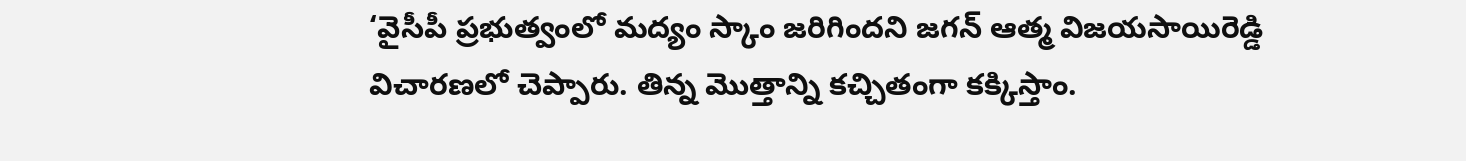‘వైసీపీ ప్రభుత్వంలో మద్యం స్కాం జరిగిందని జగన్‌ ఆత్మ విజయసాయిరెడ్డి విచారణలో చెప్పారు. తిన్న మొత్తాన్ని కచ్చితంగా కక్కిస్తాం.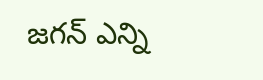జగన్‌ ఎన్ని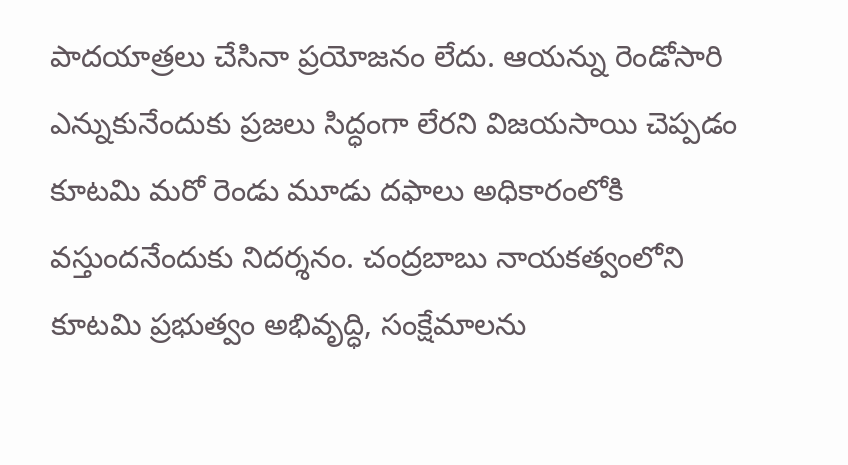పాదయాత్రలు చేసినా ప్రయోజనం లేదు. ఆయన్ను రెండోసారి ఎన్నుకునేందుకు ప్రజలు సిద్ధంగా లేరని విజయసాయి చెప్పడం కూటమి మరో రెండు మూడు దఫాలు అధికారంలోకి వస్తుందనేందుకు నిదర్శనం. చంద్రబాబు నాయకత్వంలోని కూటమి ప్రభుత్వం అభివృద్ధి, సంక్షేమాలను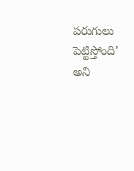పరుగులు పెట్టిస్తోంది’ అని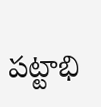పట్టాభి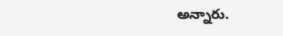అన్నారు.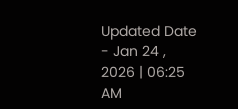Updated Date - Jan 24 , 2026 | 06:25 AM